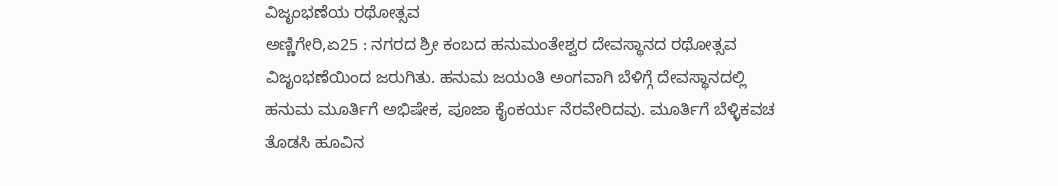ವಿಜೃಂಭಣೆಯ ರಥೋತ್ಸವ
ಅಣ್ಣಿಗೇರಿ,ಏ25 : ನಗರದ ಶ್ರೀ ಕಂಬದ ಹನುಮಂತೇಶ್ವರ ದೇವಸ್ಥಾನದ ರಥೋತ್ಸವ ವಿಜೃಂಭಣೆಯಿಂದ ಜರುಗಿತು. ಹನುಮ ಜಯಂತಿ ಅಂಗವಾಗಿ ಬೆಳಿಗ್ಗೆ ದೇವಸ್ಥಾನದಲ್ಲಿ ಹನುಮ ಮೂರ್ತಿಗೆ ಅಭಿಷೇಕ, ಪೂಜಾ ಕೈಂಕರ್ಯ ನೆರವೇರಿದವು. ಮೂರ್ತಿಗೆ ಬೆಳ್ಳಿಕವಚ ತೊಡಸಿ ಹೂವಿನ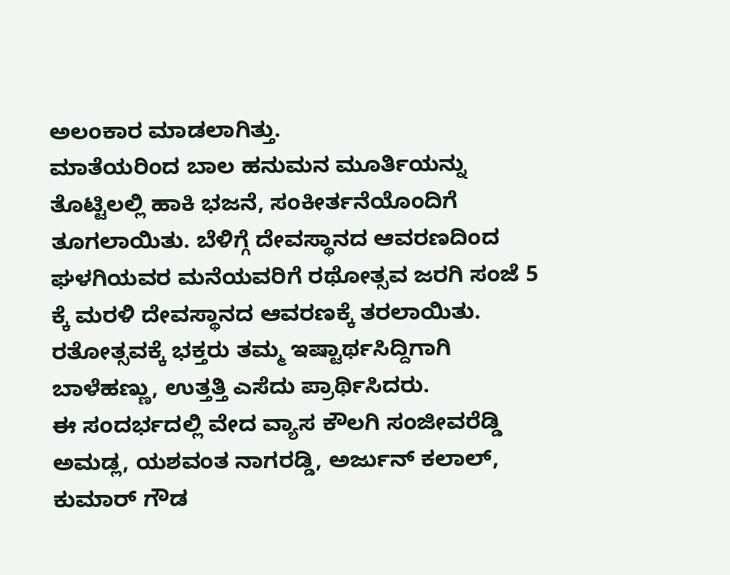ಅಲಂಕಾರ ಮಾಡಲಾಗಿತ್ತು.
ಮಾತೆಯರಿಂದ ಬಾಲ ಹನುಮನ ಮೂರ್ತಿಯನ್ನು ತೊಟ್ಟಿಲಲ್ಲಿ ಹಾಕಿ ಭಜನೆ, ಸಂಕೀರ್ತನೆಯೊಂದಿಗೆ ತೂಗಲಾಯಿತು. ಬೆಳಿಗ್ಗೆ ದೇವಸ್ಥಾನದ ಆವರಣದಿಂದ ಘಳಗಿಯವರ ಮನೆಯವರಿಗೆ ರಥೋತ್ಸವ ಜರಗಿ ಸಂಜೆ 5 ಕ್ಕೆ ಮರಳಿ ದೇವಸ್ಥಾನದ ಆವರಣಕ್ಕೆ ತರಲಾಯಿತು. ರತೋತ್ಸವಕ್ಕೆ ಭಕ್ತರು ತಮ್ಮ ಇಷ್ಟಾರ್ಥಸಿದ್ದಿಗಾಗಿ ಬಾಳೆಹಣ್ಣು, ಉತ್ತತ್ತಿ ಎಸೆದು ಪ್ರಾರ್ಥಿಸಿದರು.
ಈ ಸಂದರ್ಭದಲ್ಲಿ ವೇದ ವ್ಯಾಸ ಕೌಲಗಿ ಸಂಜೀವರೆಡ್ಡಿ ಅಮಡ್ಲ, ಯಶವಂತ ನಾಗರಡ್ಡಿ, ಅರ್ಜುನ್ ಕಲಾಲ್, ಕುಮಾರ್ ಗೌಡ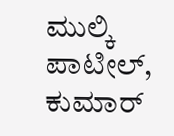ಮುಲ್ಕಿ ಪಾಟೀಲ್, ಕುಮಾರ್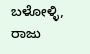ಬಳೋಳ್ಳಿ, ರಾಜು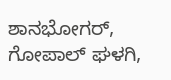ಶಾನಭೋಗರ್, ಗೋಪಾಲ್ ಘಳಗಿ,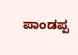ಪಾಂಡಪ್ಪ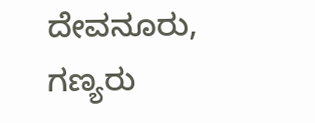ದೇವನೂರು, ಗಣ್ಯರು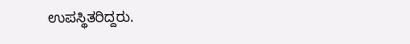ಉಪಸ್ಥಿತರಿದ್ದರು.